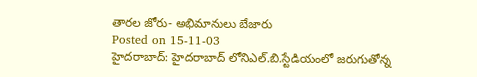తారల జోరు- అభిమానులు బేజారు
Posted on 15-11-03
హైదరాబాద్: హైదరాబాద్ లోనిఎల్.బి.స్టేడియంలో జరుగుతోన్న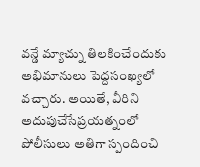వన్డే మ్యాచ్ను తిలకించేందుకు అభిమానులు పెద్దసంఖ్యలో వచ్చారు. అయితే, వీరిని అదుపుచేసేప్రయత్నంలో పోలీసులు అతిగా స్పందించి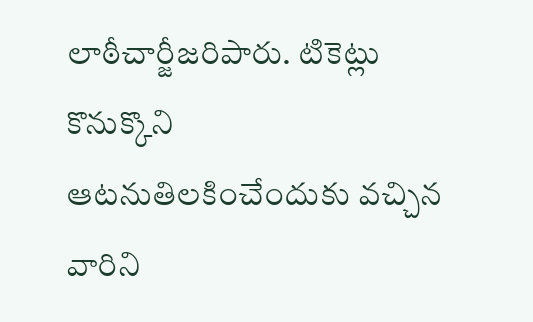లాఠీచార్జీజరిపారు. టికెట్లు కొనుక్కొని ఆటనుతిలకించేందుకు వచ్చిన వారిని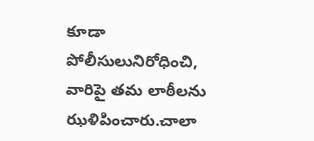కూడా పోలీసులునిరోధించి, వారిపై తమ లాఠీలను ఝళిపించారు.చాలా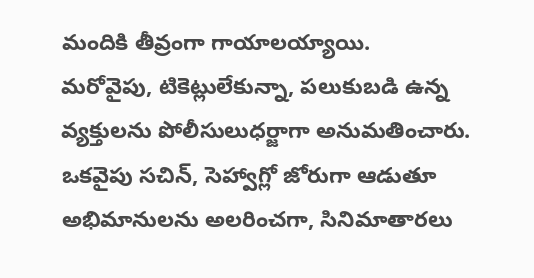మందికి తీవ్రంగా గాయాలయ్యాయి.
మరోవైపు, టికెట్లులేకున్నా, పలుకుబడి ఉన్న వ్యక్తులను పోలీసులుధర్జాగా అనుమతించారు. ఒకవైపు సచిన్, సెహ్వాగ్లో జోరుగా ఆడుతూ అభిమానులను అలరించగా, సినిమాతారలు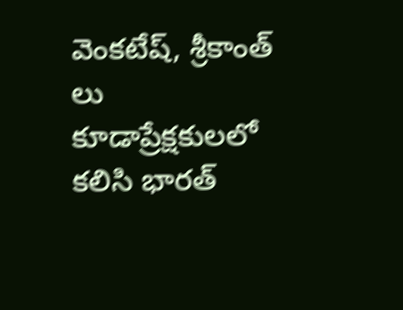వెంకటేష్, శ్రీకాంత్ లు కూడాప్రేక్షకులలో కలిసి భారత్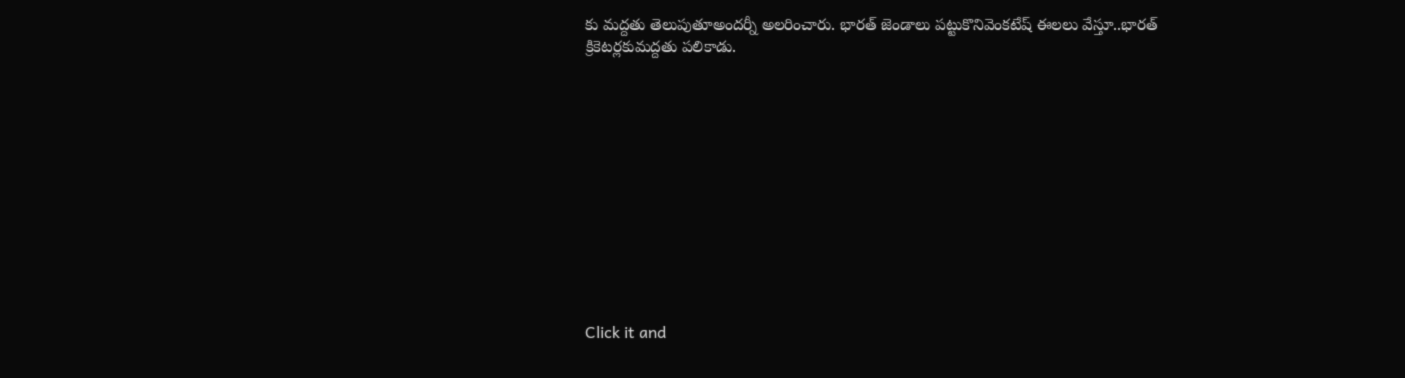కు మద్దతు తెలుపుతూఅందర్నీ అలరించారు. భారత్ జెండాలు పట్టుకొనివెంకటేష్ ఈలలు వేస్తూ..భారత్ క్రికెటర్లకుమద్దతు పలికాడు.












Click it and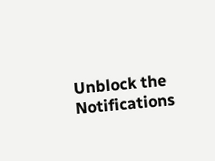Unblock the Notifications